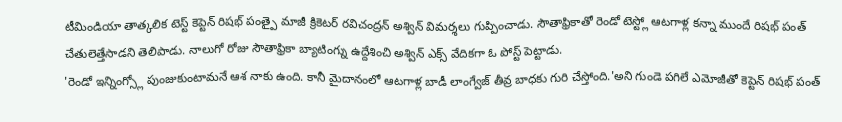టీమిండియా తాత్కలిక టెస్ట్ కెప్టెన్ రిషభ్ పంత్పై మాజీ క్రికెటర్ రవిచంద్రన్ అశ్విన్ విమర్శలు గుప్పించాడు. సౌతాఫ్రికాతో రెండో టెస్ట్లో ఆటగాళ్ల కన్నా ముందే రిషభ్ పంత్ చేతులెత్తేసాడని తెలిపాడు. నాలుగో రోజు సౌతాఫ్రికా బ్యాటింగ్ను ఉద్దేశించి అశ్విన్ ఎక్స్ వేదికగా ఓ పోస్ట్ పెట్టాడు.
'రెండో ఇన్నింగ్స్లో పుంజుకుంటామనే ఆశ నాకు ఉంది. కానీ మైదానంలో ఆటగాళ్ల బాడీ లాంగ్వేజ్ తీవ్ర బాధకు గురి చేస్తోంది.'అని గుండె పగిలే ఎమోజీతో కెప్టెన్ రిషభ్ పంత్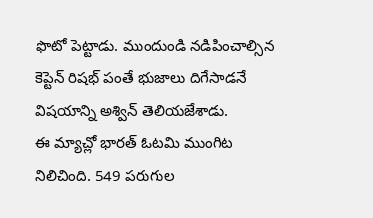ఫొటో పెట్టాడు. ముందుండి నడిపించాల్సిన కెప్టెన్ రిషభ్ పంతే భుజాలు దిగేసాడనే విషయాన్ని అశ్విన్ తెలియజేశాడు.
ఈ మ్యాచ్లో భారత్ ఓటమి ముంగిట నిలిచింది. 549 పరుగుల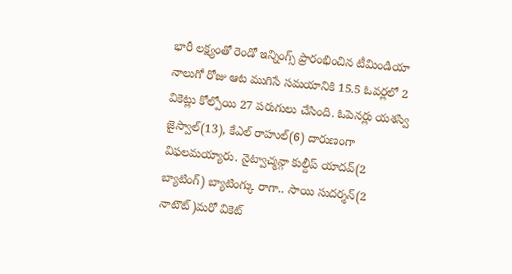భారీ లక్ష్యంతో రెండో ఇన్నింగ్స్ ప్రారంభించిన టీమిండియా నాలుగో రోజు ఆట ముగిసే సమయానికి 15.5 ఓవర్లలో 2 వికెట్లు కోల్పోయి 27 పరుగులు చేసింది. ఓపెనర్లు యశస్వి జైస్వాల్(13), కేఎల్ రాహుల్(6) దారుణంగా విఫలమయ్యారు. నైట్వాచ్మన్గా కుల్దీప్ యాదవ్(2 బ్యాటింగ్) బ్యాటింగ్కు రాగా.. సాయి సుదర్శన్(2 నాటౌట్)మరో వికెట్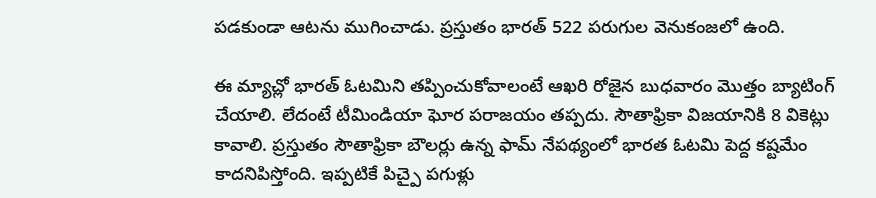పడకుండా ఆటను ముగించాడు. ప్రస్తుతం భారత్ 522 పరుగుల వెనుకంజలో ఉంది.

ఈ మ్యాచ్లో భారత్ ఓటమిని తప్పించుకోవాలంటే ఆఖరి రోజైన బుధవారం మొత్తం బ్యాటింగ్ చేయాలి. లేదంటే టీమిండియా ఘోర పరాజయం తప్పదు. సౌతాఫ్రికా విజయానికి 8 వికెట్లు కావాలి. ప్రస్తుతం సౌతాఫ్రికా బౌలర్లు ఉన్న ఫామ్ నేపథ్యంలో భారత ఓటమి పెద్ద కష్టమేం కాదనిపిస్తోంది. ఇప్పటికే పిచ్పై పగుళ్లు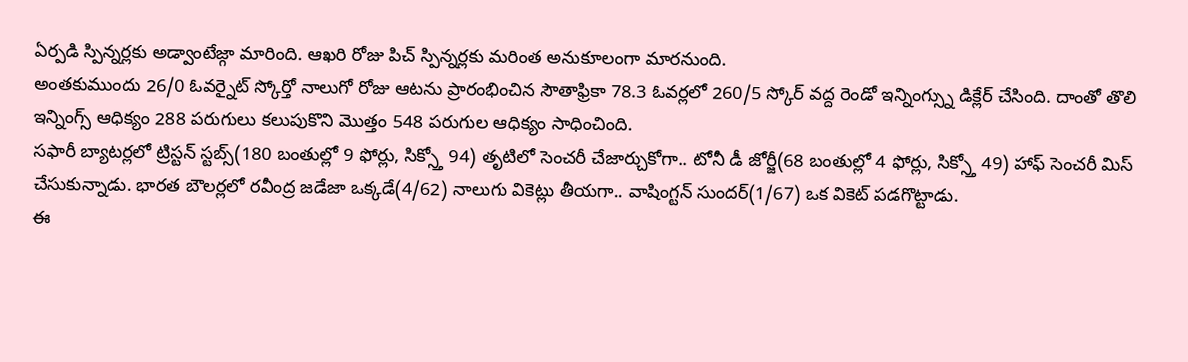ఏర్పడి స్పిన్నర్లకు అడ్వాంటేజ్గా మారింది. ఆఖరి రోజు పిచ్ స్పిన్నర్లకు మరింత అనుకూలంగా మారనుంది.
అంతకుముందు 26/0 ఓవర్నైట్ స్కోర్తో నాలుగో రోజు ఆటను ప్రారంభించిన సౌతాఫ్రికా 78.3 ఓవర్లలో 260/5 స్కోర్ వద్ద రెండో ఇన్నింగ్స్ను డిక్లేర్ చేసింది. దాంతో తొలి ఇన్నింగ్స్ ఆధిక్యం 288 పరుగులు కలుపుకొని మొత్తం 548 పరుగుల ఆధిక్యం సాధించింది.
సఫారీ బ్యాటర్లలో ట్రిస్టన్ స్టబ్స్(180 బంతుల్లో 9 ఫోర్లు, సిక్స్తో 94) తృటిలో సెంచరీ చేజార్చుకోగా.. టోనీ డీ జోర్జీ(68 బంతుల్లో 4 ఫోర్లు, సిక్స్తో 49) హాఫ్ సెంచరీ మిస్ చేసుకున్నాడు. భారత బౌలర్లలో రవీంద్ర జడేజా ఒక్కడే(4/62) నాలుగు వికెట్లు తీయగా.. వాషింగ్టన్ సుందర్(1/67) ఒక వికెట్ పడగొట్టాడు.
ఈ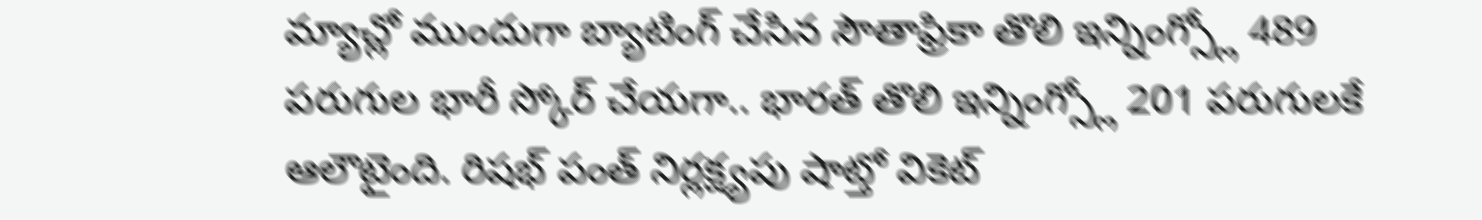మ్యాచ్లో ముందుగా బ్యాటింగ్ చేసిన సౌతాఫ్రికా తొలి ఇన్నింగ్స్లో 489 పరుగుల భారీ స్కోర్ చేయగా.. భారత్ తొలి ఇన్నింగ్స్లో 201 పరుగులకే ఆలౌటైంది. రిషభ్ పంత్ నిర్లక్ష్యపు షాట్తో వికెట్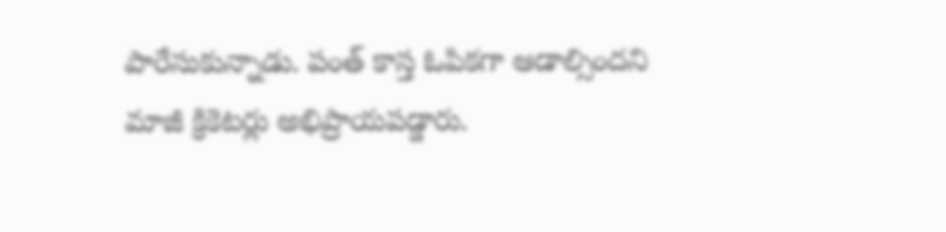పారేసుకున్నాడు. పంత్ కాస్త ఓపికగా ఆడాల్సిందని మాజీ క్రికెటర్లు అభిప్రాయపడ్డారు.